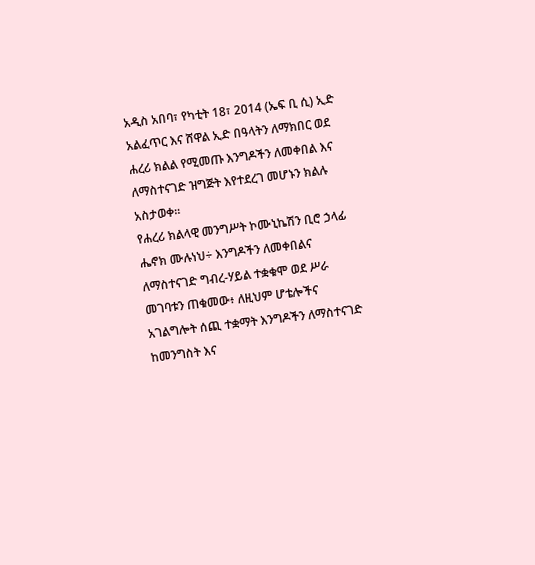አዲስ አበባ፣ የካቲት 18፣ 2014 (ኤፍ ቢ ሲ) ኢድ አልፈጥር እና ሸዋል ኢድ በዓላትን ለማክበር ወደ ሐረሪ ክልል የሚመጡ እንግዶችን ለመቀበል እና ለማስተናገድ ዝግጅት እየተደረገ መሆኑን ክልሉ አስታወቀ፡፡
የሐረሪ ክልላዊ መንግሥት ኮሙኒኬሽን ቢሮ ኃላፊ ሔኖክ ሙሉነህ÷ እንግዶችን ለመቀበልና ለማስተናገድ ግብረ-ሃይል ተቋቁሞ ወደ ሥራ መገባቱን ጠቁመው፥ ለዚህም ሆቴሎችና አገልግሎት ሰጪ ተቋማት እንግዶችን ለማስተናገድ ከመንግስት እና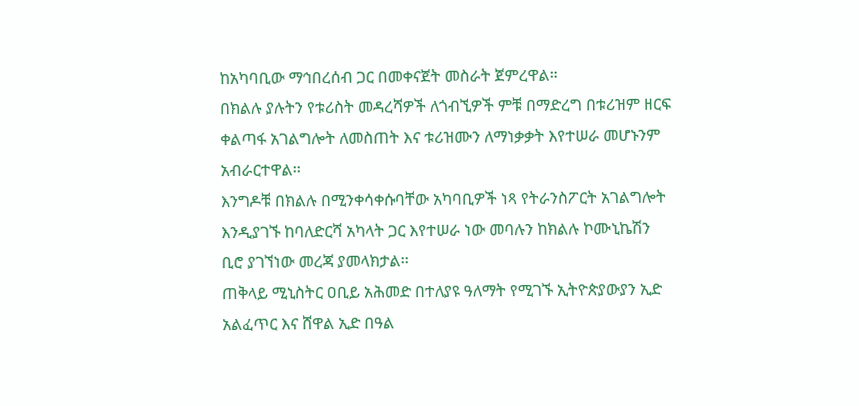ከአካባቢው ማኅበረሰብ ጋር በመቀናጀት መስራት ጀምረዋል።
በክልሉ ያሉትን የቱሪስት መዳረሻዎች ለጎብኚዎች ምቹ በማድረግ በቱሪዝም ዘርፍ ቀልጣፋ አገልግሎት ለመስጠት እና ቱሪዝሙን ለማነቃቃት እየተሠራ መሆኑንም አብራርተዋል፡፡
እንግዶቹ በክልሉ በሚንቀሳቀሱባቸው አካባቢዎች ነጻ የትራንስፖርት አገልግሎት እንዲያገኙ ከባለድርሻ አካላት ጋር እየተሠራ ነው መባሉን ከክልሉ ኮሙኒኬሽን ቢሮ ያገኘነው መረጃ ያመላክታል፡፡
ጠቅላይ ሚኒስትር ዐቢይ አሕመድ በተለያዩ ዓለማት የሚገኙ ኢትዮጵያውያን ኢድ አልፈጥር እና ሸዋል ኢድ በዓል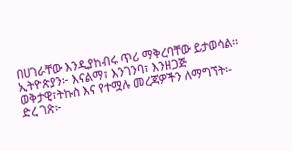በሀገራቸው እንዲያከብሩ ጥሪ ማቅረባቸው ይታወሳል፡፡
ኢትዮጵያን፦ እናልማ፣ እንገንባ፣ እንዘጋጅ
ወቅታዊ፣ትኩስ እና የተሟሉ መረጃዎችን ለማግኘት፡-
ድረ ገጽ፦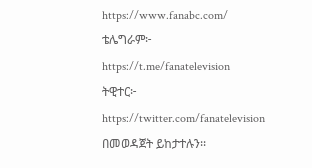https://www.fanabc.com/
ቴሌግራም፦ https://t.me/fanatelevision
ትዊተር፦ https://twitter.com/fanatelevision በመወዳጀት ይከታተሉን፡፡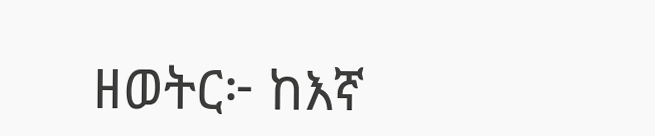ዘወትር፦ ከእኛ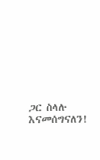ጋር ስላሉ እናመሰግናለን!